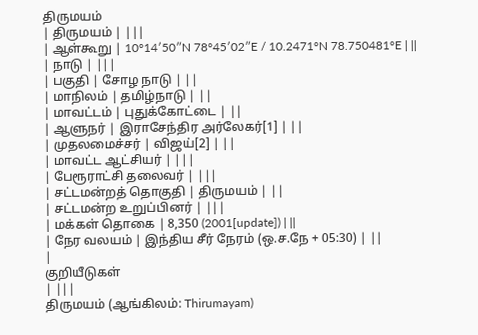திருமயம்
| திருமயம் | |||
| ஆள்கூறு | 10°14′50″N 78°45′02″E / 10.2471°N 78.750481°E | ||
| நாடு | |||
| பகுதி | சோழ நாடு | ||
| மாநிலம் | தமிழ்நாடு | ||
| மாவட்டம் | புதுக்கோட்டை | ||
| ஆளுநர் | இராசேந்திர அர்லேகர்[1] | ||
| முதலமைச்சர் | விஜய்[2] | ||
| மாவட்ட ஆட்சியர் | |||
| பேரூராட்சி தலைவர் | |||
| சட்டமன்றத் தொகுதி | திருமயம் | ||
| சட்டமன்ற உறுப்பினர் | |||
| மக்கள் தொகை | 8,350 (2001[update]) | ||
| நேர வலயம் | இந்திய சீர் நேரம் (ஒ.ச.நே + 05:30) | ||
|
குறியீடுகள்
| |||
திருமயம் (ஆங்கிலம்: Thirumayam)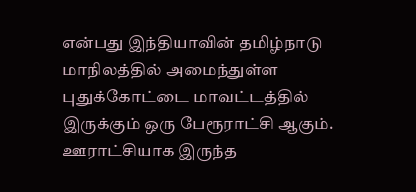என்பது இந்தியாவின் தமிழ்நாடு மாநிலத்தில் அமைந்துள்ள புதுக்கோட்டை மாவட்டத்தில் இருக்கும் ஒரு பேரூராட்சி ஆகும்.
ஊராட்சியாக இருந்த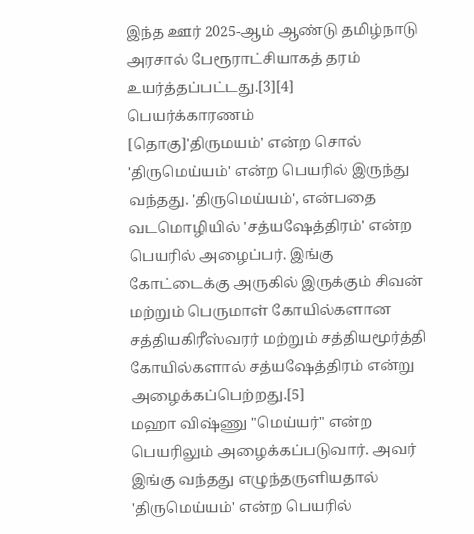இந்த ஊர் 2025-ஆம் ஆண்டு தமிழ்நாடு அரசால் பேரூராட்சியாகத் தரம் உயர்த்தப்பட்டது.[3][4]
பெயர்க்காரணம்
[தொகு]'திருமயம்' என்ற சொல் 'திருமெய்யம்' என்ற பெயரில் இருந்து வந்தது. 'திருமெய்யம்', என்பதை வடமொழியில் 'சத்யஷேத்திரம்' என்ற பெயரில் அழைப்பர். இங்கு கோட்டைக்கு அருகில் இருக்கும் சிவன் மற்றும் பெருமாள் கோயில்களான சத்தியகிரீஸ்வரர் மற்றும் சத்தியமூர்த்தி கோயில்களால் சத்யஷேத்திரம் என்று அழைக்கப்பெற்றது.[5]
மஹா விஷ்ணு "மெய்யர்" என்ற பெயரிலும் அழைக்கப்படுவார். அவர் இங்கு வந்தது எழுந்தருளியதால் 'திருமெய்யம்' என்ற பெயரில்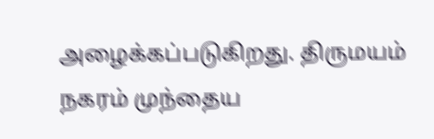அழைக்கப்படுகிறது. திருமயம் நகரம் முந்தைய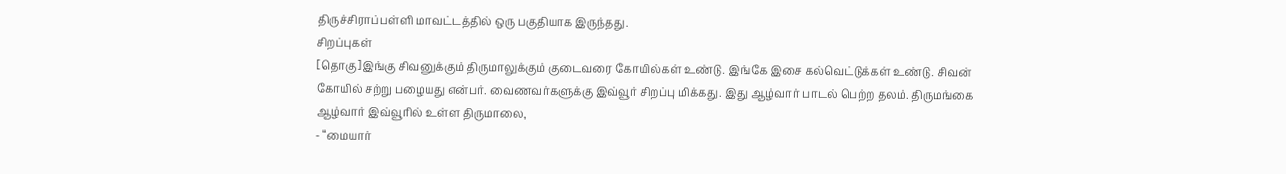திருச்சிராப்பள்ளி மாவட்டத்தில் ஒரு பகுதியாக இருந்தது.
சிறப்புகள்
[தொகு]இங்கு சிவனுக்கும் திருமாலுக்கும் குடைவரை கோயில்கள் உண்டு. இங்கே இசை கல்வெட்டுக்கள் உண்டு. சிவன் கோயில் சற்று பழையது என்பர். வைணவர்களுக்கு இவ்வூர் சிறப்பு மிக்கது. இது ஆழ்வார் பாடல் பெற்ற தலம். திருமங்கை ஆழ்வார் இவ்வூரில் உள்ள திருமாலை,
- “மையார்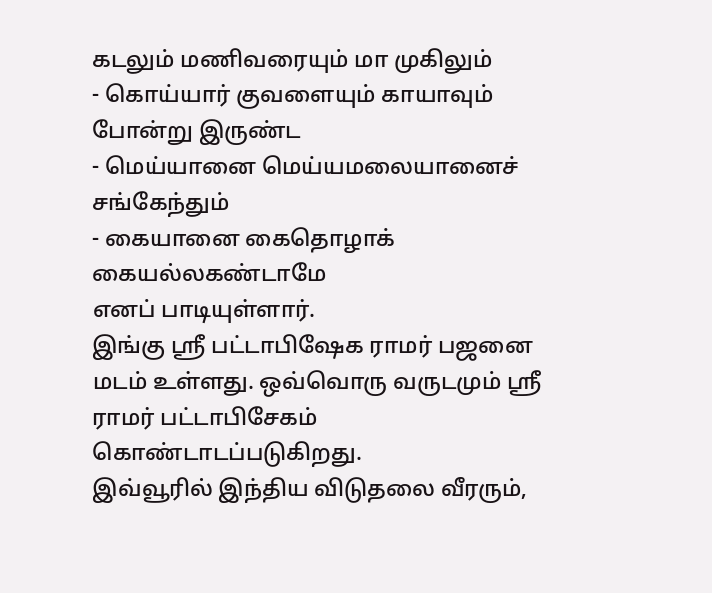கடலும் மணிவரையும் மா முகிலும்
- கொய்யார் குவளையும் காயாவும் போன்று இருண்ட
- மெய்யானை மெய்யமலையானைச் சங்கேந்தும்
- கையானை கைதொழாக் கையல்லகண்டாமே
எனப் பாடியுள்ளார்.
இங்கு ஸ்ரீ பட்டாபிஷேக ராமர் பஜனை மடம் உள்ளது. ஒவ்வொரு வருடமும் ஸ்ரீ ராமர் பட்டாபிசேகம் கொண்டாடப்படுகிறது.
இவ்வூரில் இந்திய விடுதலை வீரரும்,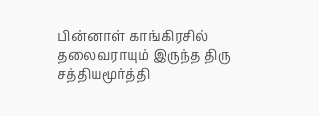பின்னாள் காங்கிரசில் தலைவராயும் இருந்த திரு சத்தியமூர்த்தி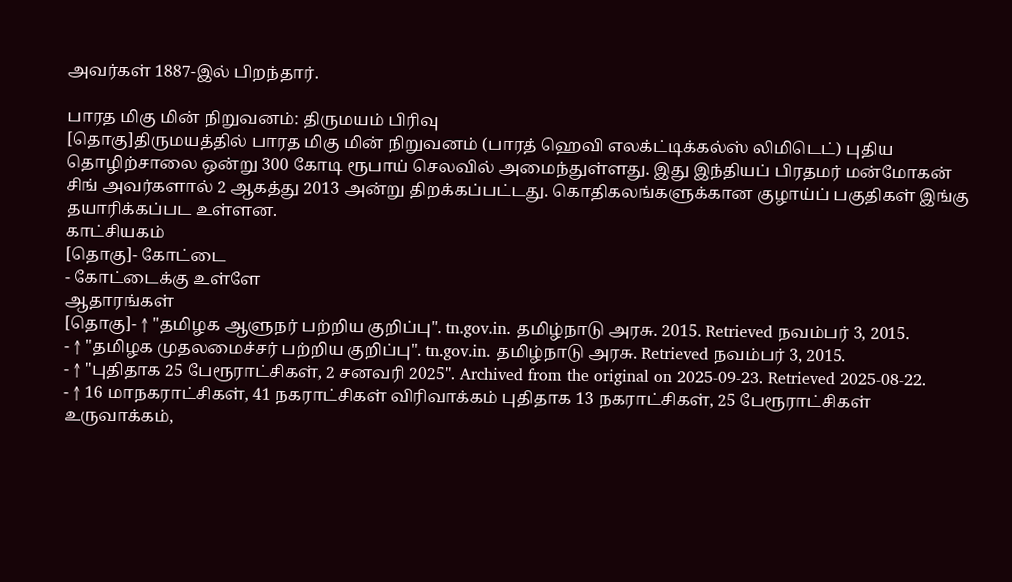அவர்கள் 1887-இல் பிறந்தார்.

பாரத மிகு மின் நிறுவனம்: திருமயம் பிரிவு
[தொகு]திருமயத்தில் பாரத மிகு மின் நிறுவனம் (பாரத் ஹெவி எலக்ட்டிக்கல்ஸ் லிமிடெட்) புதிய தொழிற்சாலை ஒன்று 300 கோடி ரூபாய் செலவில் அமைந்துள்ளது. இது இந்தியப் பிரதமர் மன்மோகன் சிங் அவர்களால் 2 ஆகத்து 2013 அன்று திறக்கப்பட்டது. கொதிகலங்களுக்கான குழாய்ப் பகுதிகள் இங்கு தயாரிக்கப்பட உள்ளன.
காட்சியகம்
[தொகு]- கோட்டை
- கோட்டைக்கு உள்ளே
ஆதாரங்கள்
[தொகு]- ↑ "தமிழக ஆளுநர் பற்றிய குறிப்பு". tn.gov.in. தமிழ்நாடு அரசு. 2015. Retrieved நவம்பர் 3, 2015.
- ↑ "தமிழக முதலமைச்சர் பற்றிய குறிப்பு". tn.gov.in. தமிழ்நாடு அரசு. Retrieved நவம்பர் 3, 2015.
- ↑ "புதிதாக 25 பேரூராட்சிகள், 2 சனவரி 2025". Archived from the original on 2025-09-23. Retrieved 2025-08-22.
- ↑ 16 மாநகராட்சிகள், 41 நகராட்சிகள் விரிவாக்கம் புதிதாக 13 நகராட்சிகள், 25 பேரூராட்சிகள் உருவாக்கம்,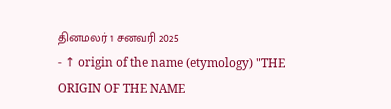தினமலர் 1 சனவரி 2025
- ↑ origin of the name (etymology) "THE ORIGIN OF THE NAME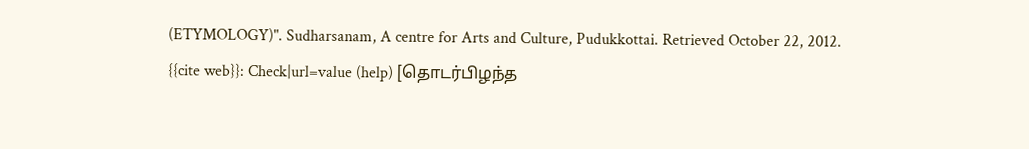(ETYMOLOGY)". Sudharsanam, A centre for Arts and Culture, Pudukkottai. Retrieved October 22, 2012.
{{cite web}}: Check|url=value (help) [தொடர்பிழந்த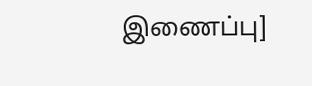இணைப்பு]